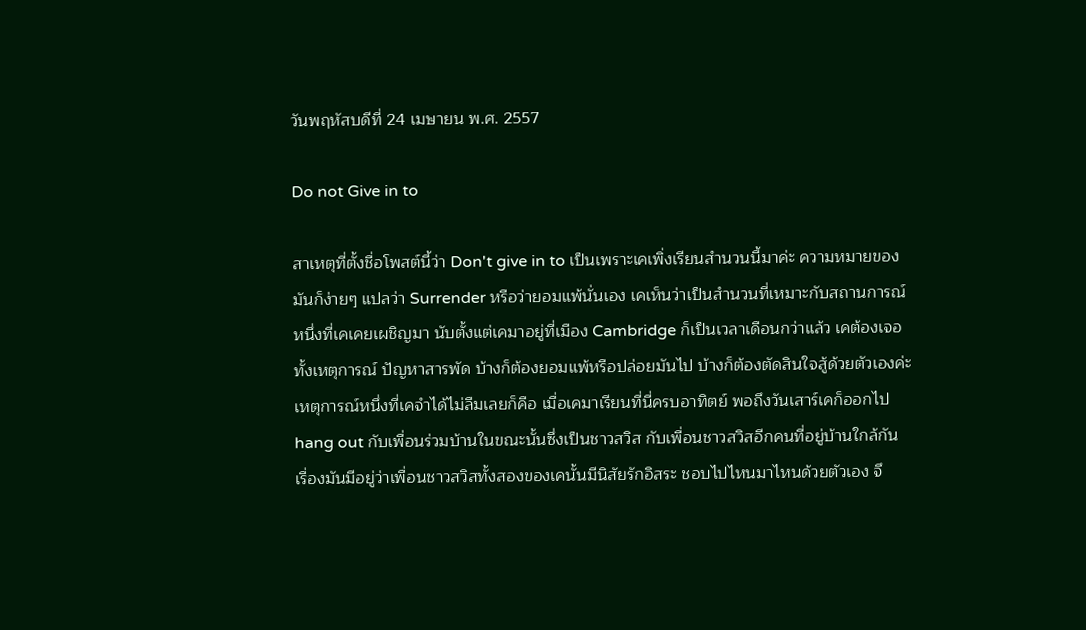วันพฤหัสบดีที่ 24 เมษายน พ.ศ. 2557

Do not Give in to

สาเหตุที่ตั้งชื่อโพสต์นี้ว่า Don't give in to เป็นเพราะเคเพิ่งเรียนสำนวนนี้มาค่ะ ความหมายของมันก็ง่ายๆ แปลว่า Surrender หรือว่ายอมแพ้นั่นเอง เคเห็นว่าเป็นสำนวนที่เหมาะกับสถานการณ์หนึ่งที่เคเคยเผชิญมา นับตั้งแต่เคมาอยู่ที่เมือง Cambridge ก็เป็นเวลาเดือนกว่าแล้ว เคต้องเจอทั้งเหตุการณ์ ปัญหาสารพัด บ้างก็ต้องยอมแพ้หรือปล่อยมันไป บ้างก็ต้องตัดสินใจสู้ด้วยตัวเองค่ะ เหตุการณ์หนึ่งที่เคจำได้ไม่ลืมเลยก็คือ เมื่อเคมาเรียนที่นี่ครบอาทิตย์ พอถึงวันเสาร์เคก็ออกไป hang out กับเพื่อนร่วมบ้านในขณะนั้นซึ่งเป็นชาวสวิส กับเพื่อนชาวสวิสอีกคนที่อยู่บ้านใกล้กัน เรื่องมันมีอยู่ว่าเพื่อนชาวสวิสทั้งสองของเคนั้นมีนิสัยรักอิสระ ชอบไปไหนมาไหนด้วยตัวเอง จึ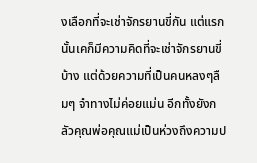งเลือกที่จะเช่าจักรยานขี่กัน แต่แรกนั้นเคก็มีความคิดที่จะเช่าจักรยานขี่บ้าง แต่ด้วยความที่เป็นคนหลงๆลืมๆ จำทางไม่ค่อยแม่น อีกทั้งยังกลัวคุณพ่อคุณแม่เป็นห่วงถึงความป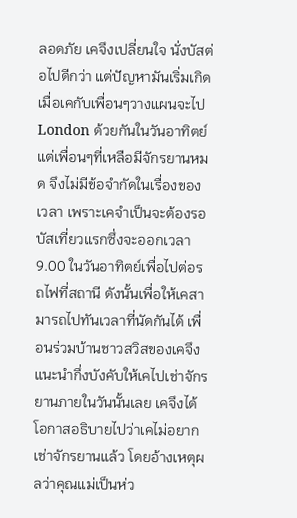ลอดภัย เคจึงเปลี่ยนใจ นั่งบัสต่อไปดีกว่า แต่ปัญหามันเริ่มเกิด เมื่อเคกับเพื่อนๆวางแผนจะไป London ด้วยกันในวันอาทิตย์ แต่เพื่อนๆที่เหลือมีจักรยานหมด จึงไม่มีข้อจำกัดในเรื่องของเวลา เพราะเคจำเป็นจะต้องรอบัสเที่ยวแรกซึ่งจะออกเวลา 9.00 ในวันอาทิตย์เพื่อไปต่อรถไฟที่สถานี ดังนั้นเพื่อให้เคสามารถไปทันเวลาที่นัดกันได้ เพื่อนร่วมบ้านชาวสวิสของเคจึงแนะนำกึ่งบังคับให้เคไปเช่าจักรยานภายในวันนั้นเลย เคจึงได้โอกาสอธิบายไปว่าเคไม่อยากเช่าจักรยานแล้ว โดยอ้างเหตุผลว่าคุณแม่เป็นห่ว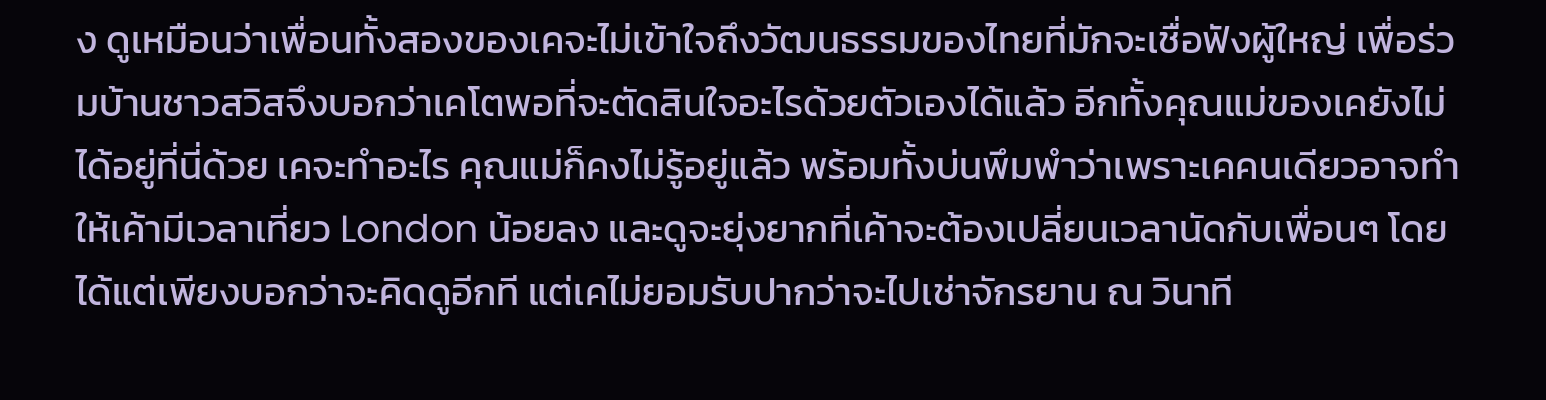ง ดูเหมือนว่าเพื่อนทั้งสองของเคจะไม่เข้าใจถึงวัฒนธรรมของไทยที่มักจะเชื่อฟังผู้ใหญ่ เพื่อร่วมบ้านชาวสวิสจึงบอกว่าเคโตพอที่จะตัดสินใจอะไรด้วยตัวเองได้แล้ว อีกทั้งคุณแม่ของเคยังไม่ได้อยู่ที่นี่ด้วย เคจะทำอะไร คุณแม่ก็คงไม่รู้อยู่แล้ว พร้อมทั้งบ่นพึมพำว่าเพราะเคคนเดียวอาจทำให้เค้ามีเวลาเที่ยว London น้อยลง และดูจะยุ่งยากที่เค้าจะต้องเปลี่ยนเวลานัดกับเพื่อนๆ โดยได้แต่เพียงบอกว่าจะคิดดูอีกที แต่เคไม่ยอมรับปากว่าจะไปเช่าจักรยาน ณ วินาที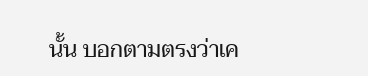นั้น บอกตามตรงว่าเค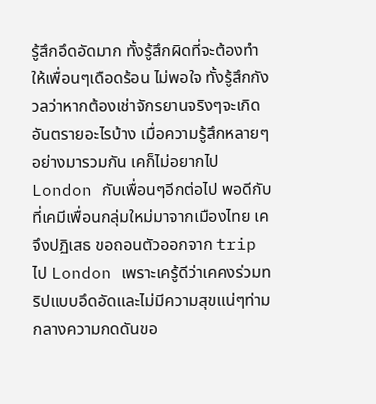รู้สึกอึดอัดมาก ทั้งรู้สึกผิดที่จะต้องทำให้เพื่อนๆเดือดร้อน ไม่พอใจ ทั้งรู้สึกกังวลว่าหากต้องเช่าจักรยานจริงๆจะเกิดอันตรายอะไรบ้าง เมื่อความรู้สึกหลายๆอย่างมารวมกัน เคก็ไม่อยากไป London กับเพื่อนๆอีกต่อไป พอดีกับที่เคมีเพื่อนกลุ่มใหม่มาจากเมืองไทย เคจึงปฏิเสธ ขอถอนตัวออกจาก trip ไป London เพราะเครู้ดีว่าเคคงร่วมทริปแบบอึดอัดและไม่มีความสุขแน่ๆท่ามกลางความกดดันขอ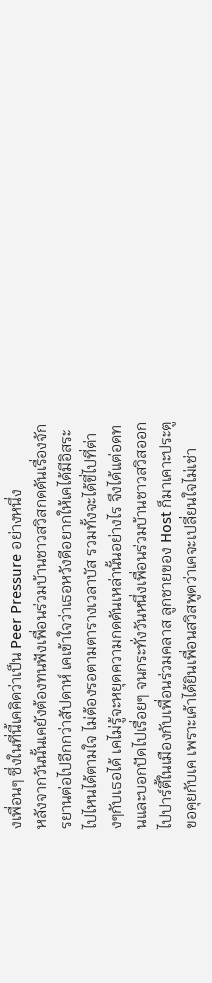งเพื่อนๆ ซึ่งในที่นี้เคคิดว่าเป็น Peer Pressure อย่างหนึ่ง
หลังจากวันนั้นเคยังต้องทนฟังเพื่อนร่วมบ้านชาวสวิสกดดันเรื่องจักรยานต่อไปอีกกว่าสัปดาห์ เคเข้าใจว่าเธอหวังดีอยากให้เคได้มีอิสระไปไหนได้ตามใจ ไม่ต้องรอตามตารางเวลาบัส รวมทั้งจะได้ขี่ไปที่ต่างๆกับเธอได้ เคไม่รู้จะหยุดความกดดันเหล่านั้นอย่างไร จึงได้แต่อดทนและบอกปัดไปเรื่อยๆ จนกระทั่งวันหนึ่งเพื่อนร่วมบ้านชาวสวิสออกไปปาร์ตี้ในเมืองกับเพื่อนร่วมคลาส ลูกชายของ Host ก็มาเคาะประตูขอคุยกับเค เพราะเค้าได้ยินเพื่อนสวิสพูดว่าเคจะเปลี่ยนใจไม่เช่า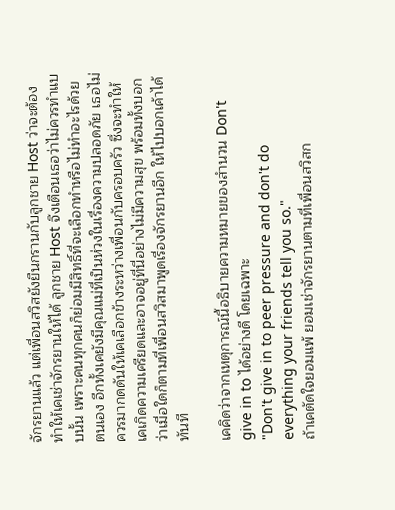จักรยานแล้ว แต่เพื่อนสวิสยังยืนกรานกับลูกชาย Host ว่าจะต้องทำให้เคเช่าจักรยานให้ได้ ลูกชาย Host จึงเตือนเธอว่าไม่ควรทำแบบนั้น เพราะคนทุกคนก็ย่อมมีสิทธิ์ที่จะเลือกทำหรือไม่ทำอะไรด้วยตนเอง อีกทั้งเคยังมีคุณแม่ที่เป็นห่วงในเรื่องความปลอดภัย เธอไม่ควรมากดดันให้เคเลือกข้างระหว่างเพื่อนกับครอบครัว ซึ่งจะทำให้เคเกิดความเครียดและอาจอยู่ที่นี่อย่างไม่มีความสุข พร้อมทั้งบอกว่าเมื่อใดก็ตามที่เพื่อนสวิสมาพูดเรื่องจักรยานอีก ให้ไปบอกเค้าได้ทันที

เคคิดว่าจากเหตุการณ์นี้อธิบายความหมายของสำนวน Don't give in to ได้อย่างดี โดยเฉพาะ
"Don't give in to peer pressure and don't do everything your friends tell you so."
ถ้าเคตัดใจยอมแพ้ ยอมเช่าจักรยานตามที่เพื่อนสวิสก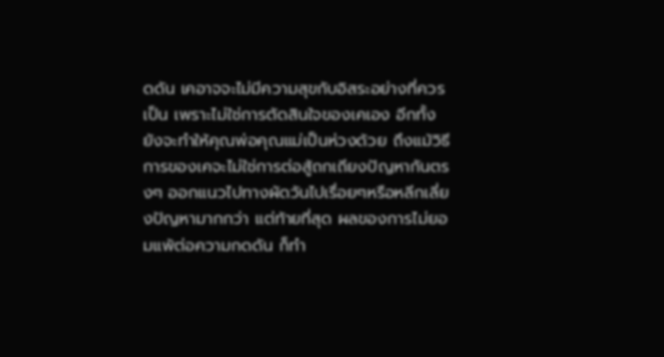ดดัน เคอาจจะไม่มีความสุขกับอิสระอย่างที่ควรเป็น เพราะไม่ใช่การตัดสินใจของเคเอง อีกทั้งยังจะทำให้คุณพ่อคุณแม่เป็นห่วงด้วย ถึงแม้วิธีการของเคจะไม่ใช่การต่อสู้ถกเถียงปัญหากันตรงๆ ออกแนวไปทางผัดวันไปเรื่อยๆหรือหลีกเลี่ยงปัญหามากกว่า แต่ท้ายที่สุด ผลของการไม่ยอมแพ้ต่อความกดดัน ก็ทำ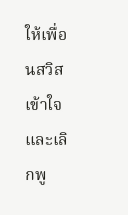ให้เพื่อนสวิสเข้าใจ และเลิกพู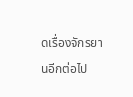ดเรื่องจักรยานอีกต่อไป